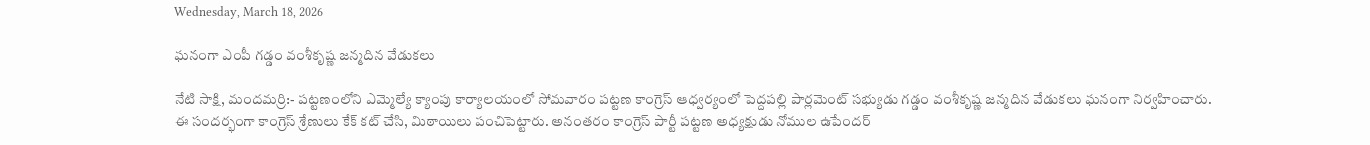Wednesday, March 18, 2026

ఘనంగా ఎంపీ గడ్డం వంశీకృష్ణ జన్మదిన వేడుకలు

నేటి సాక్షి, మందమర్రి:- పట్టణంలోని ఎమ్మెల్యే క్యాంపు కార్యాలయంలో సోమవారం పట్టణ కాంగ్రెస్ ఆధ్వర్యంలో పెద్దపల్లి పార్లమెంట్ సభ్యుడు గడ్డం వంశీకృష్ణ జన్మదిన వేడుకలు ఘనంగా నిర్వహించారు. ఈ సందర్భంగా కాంగ్రెస్ శ్రేణులు కేక్ కట్ చేసి, మిఠాయిలు పంచిపెట్టారు. అనంతరం కాంగ్రెస్ పార్టీ పట్టణ అధ్యక్షుడు నోముల ఉపేందర్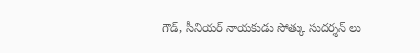గౌడ్, సీనియర్ నాయకుడు సోత్కు సుదర్శన్ లు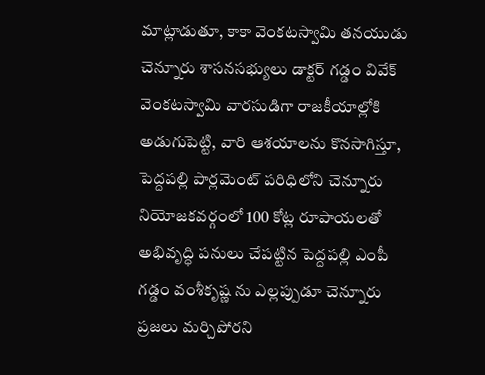మాట్లాడుతూ, కాకా వెంకటస్వామి తనయుడు చెన్నూరు శాసనసభ్యులు డాక్టర్ గడ్డం వివేక్ వెంకటస్వామి వారసుడిగా రాజకీయాల్లోకి అడుగుపెట్టి, వారి ఆశయాలను కొనసాగిస్తూ, పెద్దపల్లి పార్లమెంట్ పరిధిలోని చెన్నూరు నియోజకవర్గంలో 100 కోట్ల రూపాయలతో అభివృద్ధి పనులు చేపట్టిన పెద్దపల్లి ఎంపీ గడ్డం వంశీకృష్ణ ను ఎల్లప్పుడూ చెన్నూరు ప్రజలు మర్చిపోరని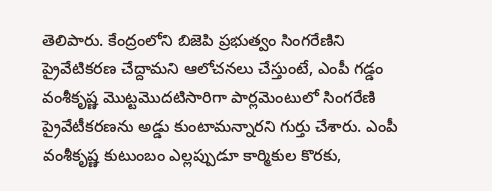తెలిపారు. కేంద్రంలోని బిజెపి ప్రభుత్వం సింగరేణిని ప్రైవేటికరణ చేద్దామని ఆలోచనలు చేస్తుంటే, ఎంపీ గడ్డం వంశీకృష్ణ మొట్టమొదటిసారిగా పార్లమెంటులో సింగరేణి ప్రైవేటీకరణను అడ్డు కుంటామన్నారని గుర్తు చేశారు. ఎంపీ వంశీకృష్ణ కుటుంబం ఎల్లప్పుడూ కార్మికుల కొరకు,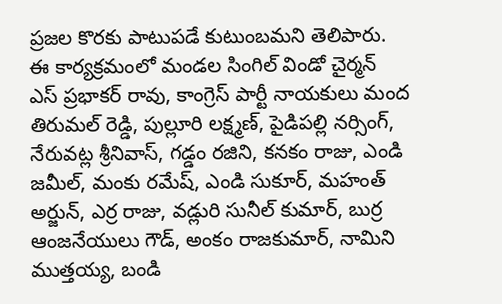ప్రజల కొరకు పాటుపడే కుటుంబమని తెలిపారు. ఈ కార్యక్రమంలో మండల సింగిల్ విండో చైర్మన్ ఎస్ ప్రభాకర్ రావు, కాంగ్రెస్ పార్టీ నాయకులు మంద తిరుమల్ రెడ్డి, పుల్లూరి లక్ష్మణ్, పైడిపల్లి నర్సింగ్, నేరువట్ల శ్రీనివాస్, గడ్డం రజిని, కనకం రాజు, ఎండి జమీల్, మంకు రమేష్, ఎండి సుకూర్, మహంత్ అర్జున్, ఎర్ర రాజు, వడ్లురి సునీల్ కుమార్, బుర్ర ఆంజనేయులు గౌడ్, అంకం రాజకుమార్, నామిని ముత్తయ్య, బండి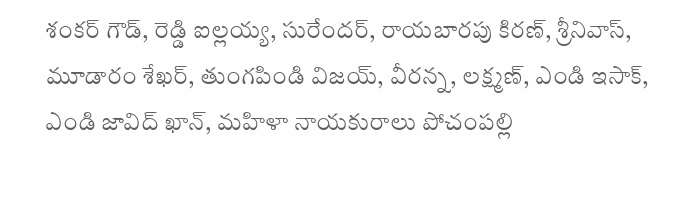శంకర్ గౌడ్, రెడ్డి ఐల్లయ్య, సురేందర్, రాయబారపు కిరణ్, శ్రీనివాస్, మూడారం శేఖర్, తుంగపిండి విజయ్, వీరన్న, లక్ష్మణ్, ఎండి ఇసాక్, ఎండి జావిద్ ఖాన్, మహిళా నాయకురాలు పోచంపల్లి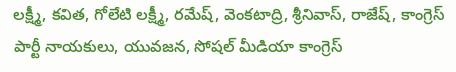లక్ష్మీ, కవిత, గోలేటి లక్ష్మీ, రమేష్, వెంకటాద్రి, శ్రీనివాస్, రాజేష్, కాంగ్రెస్ పార్టీ నాయకులు, యువజన, సోషల్ మీడియా కాంగ్రెస్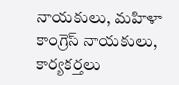నాయకులు, మహిళా కాంగ్రెస్ నాయకులు, కార్యకర్తలు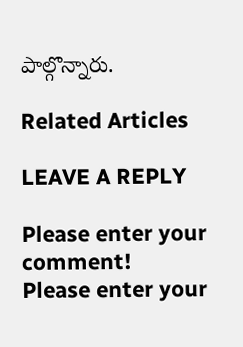పాల్గొన్నారు.

Related Articles

LEAVE A REPLY

Please enter your comment!
Please enter your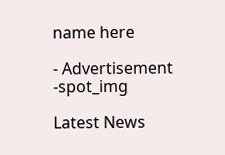name here

- Advertisement -spot_img

Latest News